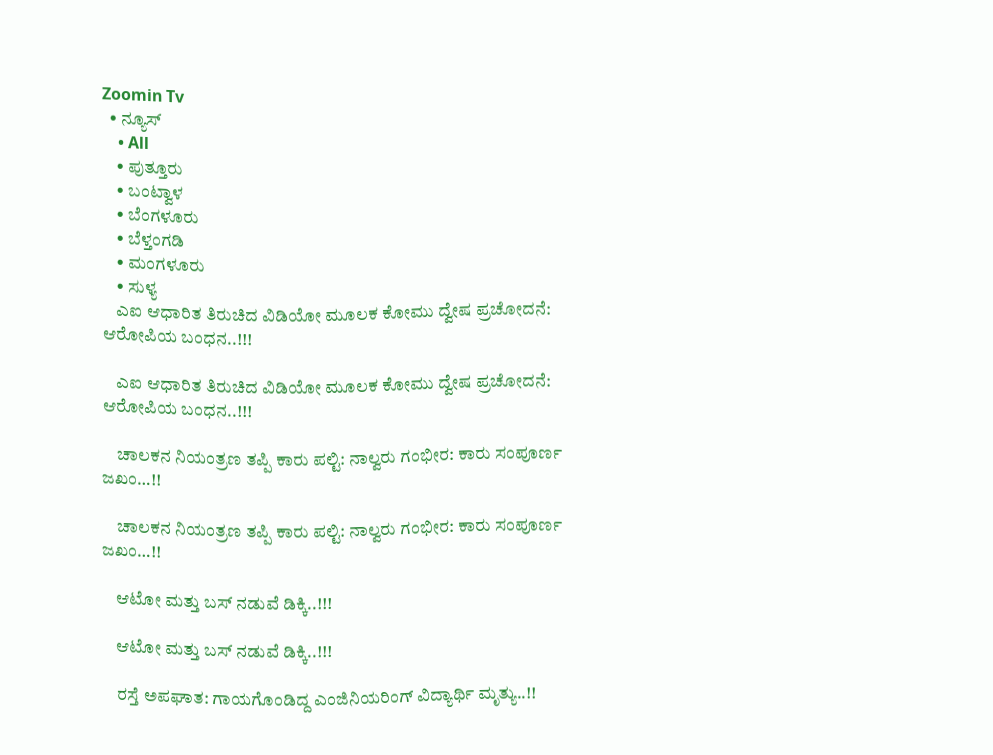Zoomin Tv
  • ನ್ಯೂಸ್
    • All
    • ಪುತ್ತೂರು
    • ಬಂಟ್ವಾಳ
    • ಬೆಂಗಳೂರು
    • ಬೆಳ್ತಂಗಡಿ
    • ಮಂಗಳೂರು
    • ಸುಳ್ಯ
    ಎಐ ಆಧಾರಿತ ತಿರುಚಿದ ವಿಡಿಯೋ ಮೂಲಕ ಕೋಮು ದ್ವೇಷ ಪ್ರಚೋದನೆ: ಆರೋಪಿಯ ಬಂಧನ..!!!

    ಎಐ ಆಧಾರಿತ ತಿರುಚಿದ ವಿಡಿಯೋ ಮೂಲಕ ಕೋಮು ದ್ವೇಷ ಪ್ರಚೋದನೆ: ಆರೋಪಿಯ ಬಂಧನ..!!!

    ಚಾಲಕನ ನಿಯಂತ್ರಣ ತಪ್ಪಿ ಕಾರು ಪಲ್ಟಿ: ನಾಲ್ವರು ಗಂಭೀರ: ಕಾರು ಸಂಪೂರ್ಣ ಜಖಂ…!!

    ಚಾಲಕನ ನಿಯಂತ್ರಣ ತಪ್ಪಿ ಕಾರು ಪಲ್ಟಿ: ನಾಲ್ವರು ಗಂಭೀರ: ಕಾರು ಸಂಪೂರ್ಣ ಜಖಂ…!!

    ಆಟೋ ಮತ್ತು ಬಸ್ ನಡುವೆ ಡಿಕ್ಕಿ..!!!

    ಆಟೋ ಮತ್ತು ಬಸ್ ನಡುವೆ ಡಿಕ್ಕಿ..!!!

    ರಸ್ತೆ ಅಪಘಾತ: ಗಾಯಗೊಂಡಿದ್ದ ಎಂಜಿನಿಯರಿಂಗ್ ವಿದ್ಯಾರ್ಥಿ ಮೃತ್ಯು..!!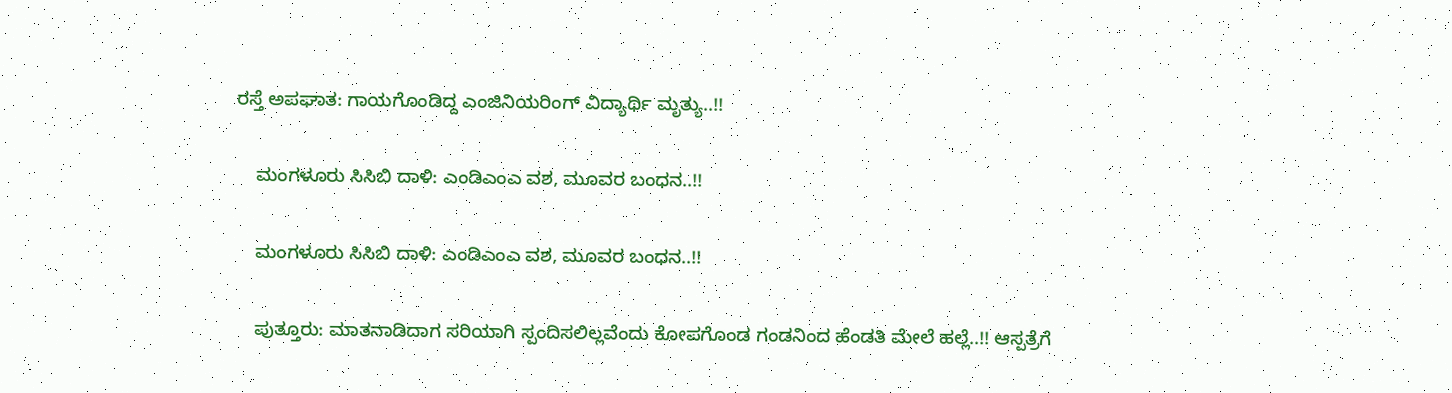ರಸ್ತೆ ಅಪಘಾತ: ಗಾಯಗೊಂಡಿದ್ದ ಎಂಜಿನಿಯರಿಂಗ್ ವಿದ್ಯಾರ್ಥಿ ಮೃತ್ಯು..!!

    ಮಂಗಳೂರು ಸಿಸಿಬಿ ದಾಳಿ: ಎಂಡಿಎಂಎ ವಶ, ಮೂವರ ಬಂಧನ..!!

    ಮಂಗಳೂರು ಸಿಸಿಬಿ ದಾಳಿ: ಎಂಡಿಎಂಎ ವಶ, ಮೂವರ ಬಂಧನ..!!

    ಪುತ್ತೂರು: ಮಾತನಾಡಿದಾಗ ಸರಿಯಾಗಿ ಸ್ಪಂದಿಸಲಿಲ್ಲವೆಂದು ಕೋಪಗೊಂಡ ಗಂಡನಿಂದ ಹೆಂಡತಿ ಮೇಲೆ ಹಲ್ಲೆ..!! ಆಸ್ಪತ್ರೆಗೆ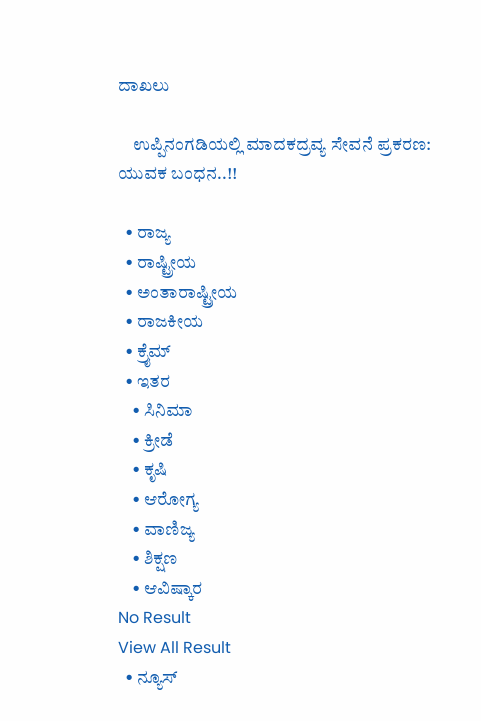ದಾಖಲು

    ಉಪ್ಪಿನಂಗಡಿಯಲ್ಲಿ ಮಾದಕದ್ರವ್ಯ ಸೇವನೆ ಪ್ರಕರಣ: ಯುವಕ ಬಂಧನ..!!

  • ರಾಜ್ಯ
  • ರಾಷ್ಟ್ರೀಯ
  • ಅಂತಾರಾಷ್ಟ್ರೀಯ
  • ರಾಜಕೀಯ
  • ಕ್ರೈಮ್
  • ಇತರ
    • ಸಿನಿಮಾ
    • ಕ್ರೀಡೆ
    • ಕೃಷಿ
    • ಆರೋಗ್ಯ
    • ವಾಣಿಜ್ಯ
    • ಶಿಕ್ಷಣ
    • ಆವಿಷ್ಕಾರ
No Result
View All Result
  • ನ್ಯೂಸ್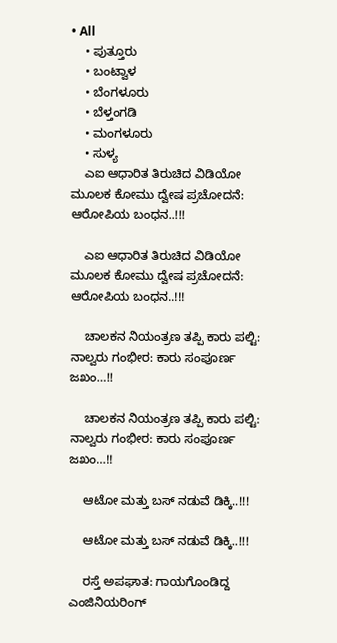• All
    • ಪುತ್ತೂರು
    • ಬಂಟ್ವಾಳ
    • ಬೆಂಗಳೂರು
    • ಬೆಳ್ತಂಗಡಿ
    • ಮಂಗಳೂರು
    • ಸುಳ್ಯ
    ಎಐ ಆಧಾರಿತ ತಿರುಚಿದ ವಿಡಿಯೋ ಮೂಲಕ ಕೋಮು ದ್ವೇಷ ಪ್ರಚೋದನೆ: ಆರೋಪಿಯ ಬಂಧನ..!!!

    ಎಐ ಆಧಾರಿತ ತಿರುಚಿದ ವಿಡಿಯೋ ಮೂಲಕ ಕೋಮು ದ್ವೇಷ ಪ್ರಚೋದನೆ: ಆರೋಪಿಯ ಬಂಧನ..!!!

    ಚಾಲಕನ ನಿಯಂತ್ರಣ ತಪ್ಪಿ ಕಾರು ಪಲ್ಟಿ: ನಾಲ್ವರು ಗಂಭೀರ: ಕಾರು ಸಂಪೂರ್ಣ ಜಖಂ…!!

    ಚಾಲಕನ ನಿಯಂತ್ರಣ ತಪ್ಪಿ ಕಾರು ಪಲ್ಟಿ: ನಾಲ್ವರು ಗಂಭೀರ: ಕಾರು ಸಂಪೂರ್ಣ ಜಖಂ…!!

    ಆಟೋ ಮತ್ತು ಬಸ್ ನಡುವೆ ಡಿಕ್ಕಿ..!!!

    ಆಟೋ ಮತ್ತು ಬಸ್ ನಡುವೆ ಡಿಕ್ಕಿ..!!!

    ರಸ್ತೆ ಅಪಘಾತ: ಗಾಯಗೊಂಡಿದ್ದ ಎಂಜಿನಿಯರಿಂಗ್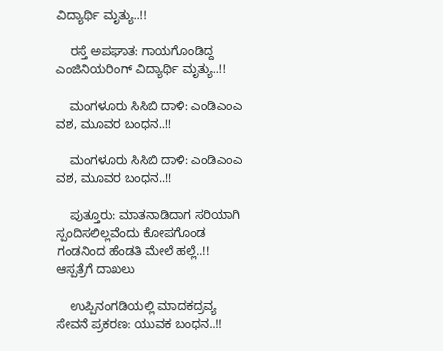ವಿದ್ಯಾರ್ಥಿ ಮೃತ್ಯು..!!

    ರಸ್ತೆ ಅಪಘಾತ: ಗಾಯಗೊಂಡಿದ್ದ ಎಂಜಿನಿಯರಿಂಗ್ ವಿದ್ಯಾರ್ಥಿ ಮೃತ್ಯು..!!

    ಮಂಗಳೂರು ಸಿಸಿಬಿ ದಾಳಿ: ಎಂಡಿಎಂಎ ವಶ, ಮೂವರ ಬಂಧನ..!!

    ಮಂಗಳೂರು ಸಿಸಿಬಿ ದಾಳಿ: ಎಂಡಿಎಂಎ ವಶ, ಮೂವರ ಬಂಧನ..!!

    ಪುತ್ತೂರು: ಮಾತನಾಡಿದಾಗ ಸರಿಯಾಗಿ ಸ್ಪಂದಿಸಲಿಲ್ಲವೆಂದು ಕೋಪಗೊಂಡ ಗಂಡನಿಂದ ಹೆಂಡತಿ ಮೇಲೆ ಹಲ್ಲೆ..!! ಆಸ್ಪತ್ರೆಗೆ ದಾಖಲು

    ಉಪ್ಪಿನಂಗಡಿಯಲ್ಲಿ ಮಾದಕದ್ರವ್ಯ ಸೇವನೆ ಪ್ರಕರಣ: ಯುವಕ ಬಂಧನ..!!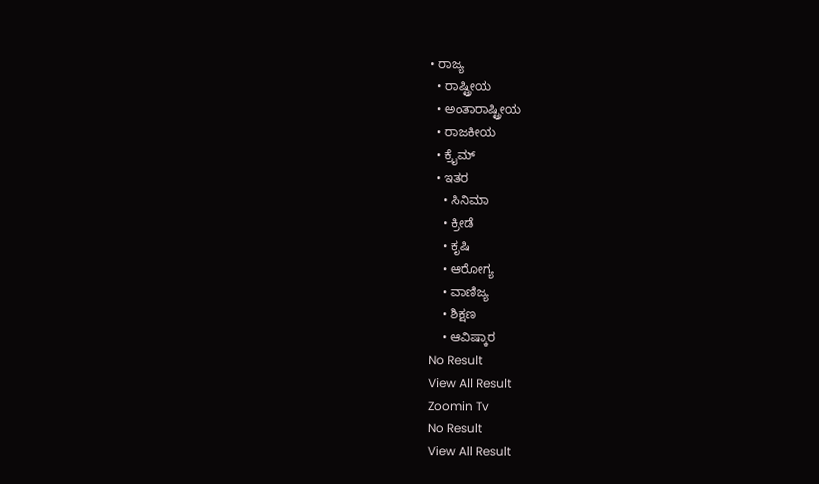• ರಾಜ್ಯ
  • ರಾಷ್ಟ್ರೀಯ
  • ಅಂತಾರಾಷ್ಟ್ರೀಯ
  • ರಾಜಕೀಯ
  • ಕ್ರೈಮ್
  • ಇತರ
    • ಸಿನಿಮಾ
    • ಕ್ರೀಡೆ
    • ಕೃಷಿ
    • ಆರೋಗ್ಯ
    • ವಾಣಿಜ್ಯ
    • ಶಿಕ್ಷಣ
    • ಆವಿಷ್ಕಾರ
No Result
View All Result
Zoomin Tv
No Result
View All Result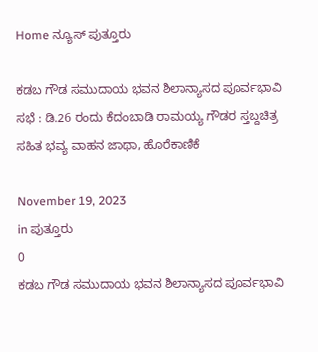Home ನ್ಯೂಸ್ ಪುತ್ತೂರು

ಕಡಬ ಗೌಡ ಸಮುದಾಯ ಭವನ ಶಿಲಾನ್ಯಾಸದ ಪೂರ್ವಭಾವಿ ಸಭೆ : ಡಿ.26 ರಂದು ಕೆದಂಬಾಡಿ ರಾಮಯ್ಯ ಗೌಡರ ಸ್ತಬ್ದಚಿತ್ರ ಸಹಿತ ಭವ್ಯ ವಾಹನ ಜಾಥಾ, ಹೊರೆಕಾಣಿಕೆ

November 19, 2023
in ಪುತ್ತೂರು
0
ಕಡಬ ಗೌಡ ಸಮುದಾಯ ಭವನ ಶಿಲಾನ್ಯಾಸದ ಪೂರ್ವಭಾವಿ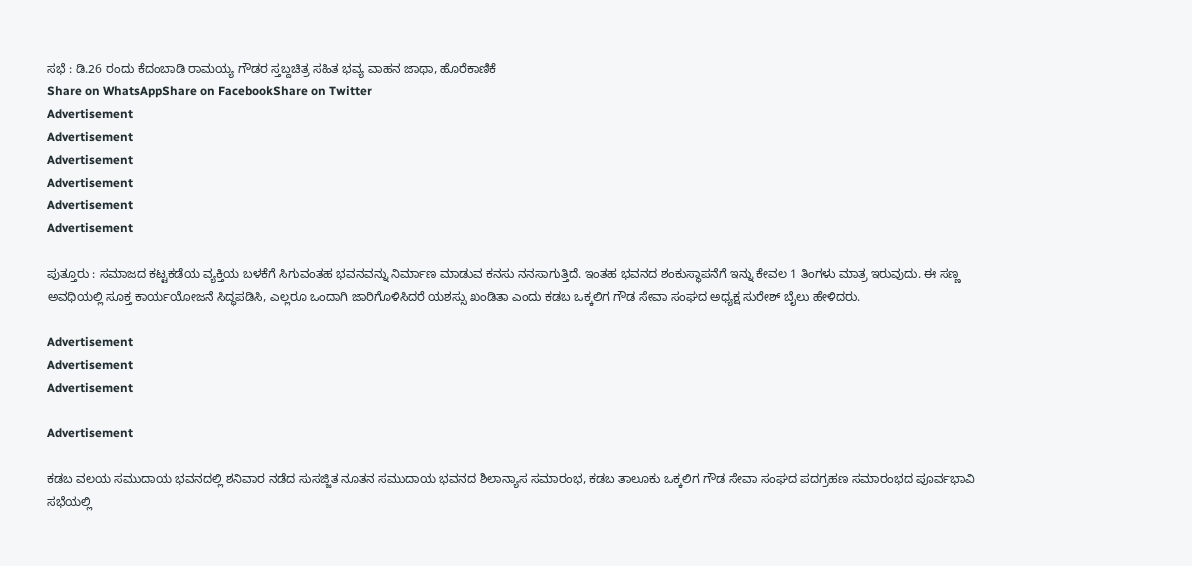ಸಭೆ : ಡಿ.26 ರಂದು ಕೆದಂಬಾಡಿ ರಾಮಯ್ಯ ಗೌಡರ ಸ್ತಬ್ದಚಿತ್ರ ಸಹಿತ ಭವ್ಯ ವಾಹನ ಜಾಥಾ, ಹೊರೆಕಾಣಿಕೆ
Share on WhatsAppShare on FacebookShare on Twitter
Advertisement
Advertisement
Advertisement
Advertisement
Advertisement
Advertisement

ಪುತ್ತೂರು : ಸಮಾಜದ ಕಟ್ಟಕಡೆಯ ವ್ಯಕ್ತಿಯ ಬಳಕೆಗೆ ಸಿಗುವಂತಹ ಭವನವನ್ನು ನಿರ್ಮಾಣ ಮಾಡುವ ಕನಸು ನನಸಾಗುತ್ತಿದೆ. ಇಂತಹ ಭವನದ ಶಂಕುಸ್ಥಾಪನೆಗೆ ಇನ್ನು ಕೇವಲ 1 ತಿಂಗಳು ಮಾತ್ರ ಇರುವುದು. ಈ ಸಣ್ಣ ಅವಧಿಯಲ್ಲಿ ಸೂಕ್ತ ಕಾರ್ಯಯೋಜನೆ ಸಿದ್ಧಪಡಿಸಿ, ಎಲ್ಲರೂ ಒಂದಾಗಿ ಜಾರಿಗೊಳಿಸಿದರೆ ಯಶಸ್ಸು ಖಂಡಿತಾ ಎಂದು ಕಡಬ ಒಕ್ಕಲಿಗ ಗೌಡ ಸೇವಾ ಸಂಘದ ಅಧ್ಯಕ್ಷ ಸುರೇಶ್ ಬೈಲು ಹೇಳಿದರು.

Advertisement
Advertisement
Advertisement

Advertisement

ಕಡಬ ವಲಯ ಸಮುದಾಯ ಭವನದಲ್ಲಿ ಶನಿವಾರ ನಡೆದ ಸುಸಜ್ಜಿತ ನೂತನ ಸಮುದಾಯ ಭವನದ ಶಿಲಾನ್ಯಾಸ ಸಮಾರಂಭ, ಕಡಬ ತಾಲೂಕು ಒಕ್ಕಲಿಗ ಗೌಡ ಸೇವಾ ಸಂಘದ ಪದಗ್ರಹಣ ಸಮಾರಂಭದ ಪೂರ್ವಭಾವಿ ಸಭೆಯಲ್ಲಿ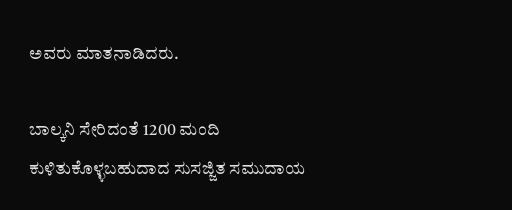ಅವರು ಮಾತನಾಡಿದರು.

ಬಾಲ್ಕನಿ ಸೇರಿದಂತೆ 1200 ಮಂದಿ ಕುಳಿತುಕೊಳ್ಳಬಹುದಾದ ಸುಸಜ್ಜಿತ ಸಮುದಾಯ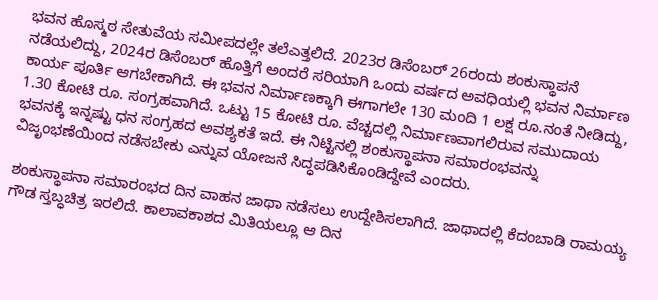ಭವನ ಹೊಸ್ಮಠ ಸೇತುವೆಯ ಸಮೀಪದಲ್ಲೇ ತಲೆಎತ್ತಲಿದೆ. 2023ರ ಡಿಸೆಂಬರ್ 26ರಂದು ಶಂಕುಸ್ಥಾಪನೆ ನಡೆಯಲಿದ್ದು, 2024ರ ಡಿಸೆಂಬರ್ ಹೊತ್ತಿಗೆ ಅಂದರೆ ಸರಿಯಾಗಿ ಒಂದು ವರ್ಷದ ಅವಧಿಯಲ್ಲಿ ಭವನ ನಿರ್ಮಾಣ ಕಾರ್ಯ ಪೂರ್ತಿ ಆಗಬೇಕಾಗಿದೆ. ಈ ಭವನ ನಿರ್ಮಾಣಕ್ಕಾಗಿ ಈಗಾಗಲೇ 130 ಮಂದಿ 1 ಲಕ್ಷ ರೂ.ನಂತೆ ನೀಡಿದ್ದು, 1.30 ಕೋಟಿ ರೂ. ಸಂಗ್ರಹವಾಗಿದೆ. ಒಟ್ಟು 15 ಕೋಟಿ ರೂ. ವೆಚ್ಚದಲ್ಲಿ ನಿರ್ಮಾಣವಾಗಲಿರುವ ಸಮುದಾಯ ಭವನಕ್ಕೆ ಇನ್ನಷ್ಟು ಧನ ಸಂಗ್ರಹದ ಅವಶ್ಯಕತೆ ಇದೆ. ಈ ನಿಟ್ಟಿನಲ್ಲಿ ಶಂಕುಸ್ಥಾಪನಾ ಸಮಾರಂಭವನ್ನು ವಿಜೃಂಭಣೆಯಿಂದ ನಡೆಸಬೇಕು ಎನ್ನುವ ಯೋಜನೆ ಸಿದ್ಧಪಡಿಸಿಕೊಂಡಿದ್ದೇವೆ ಎಂದರು.

ಶಂಕುಸ್ಥಾಪನಾ ಸಮಾರಂಭದ ದಿನ ವಾಹನ ಜಾಥಾ ನಡೆಸಲು ಉದ್ದೇಶಿಸಲಾಗಿದೆ. ಜಾಥಾದಲ್ಲಿ ಕೆದಂಬಾಡಿ ರಾಮಯ್ಯ ಗೌಡ ಸ್ತಬ್ಧಚಿತ್ರ ಇರಲಿದೆ. ಕಾಲಾವಕಾಶದ ಮಿತಿಯಲ್ಲೂ ಆ ದಿನ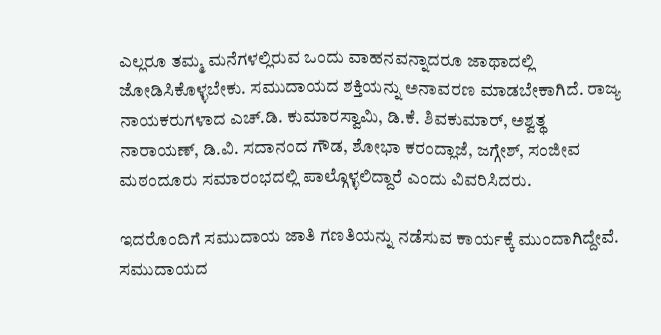ಎಲ್ಲರೂ ತಮ್ಮ ಮನೆಗಳಲ್ಲಿರುವ ಒಂದು ವಾಹನವನ್ನಾದರೂ ಜಾಥಾದಲ್ಲಿ ಜೋಡಿಸಿಕೊಳ್ಳಬೇಕು. ಸಮುದಾಯದ ಶಕ್ತಿಯನ್ನು ಅನಾವರಣ ಮಾಡಬೇಕಾಗಿದೆ. ರಾಜ್ಯ ನಾಯಕರುಗಳಾದ ಎಚ್.ಡಿ. ಕುಮಾರಸ್ವಾಮಿ, ಡಿ.ಕೆ. ಶಿವಕುಮಾರ್, ಅಶ್ವತ್ಥ ನಾರಾಯಣ್, ಡಿ.ವಿ. ಸದಾನಂದ ಗೌಡ, ಶೋಭಾ ಕರಂದ್ಲಾಜೆ, ಜಗ್ಗೇಶ್, ಸಂಜೀವ ಮಠಂದೂರು ಸಮಾರಂಭದಲ್ಲಿ ಪಾಲ್ಗೊಳ್ಳಲಿದ್ದಾರೆ ಎಂದು ವಿವರಿಸಿದರು.

ಇದರೊಂದಿಗೆ ಸಮುದಾಯ ಜಾತಿ ಗಣತಿಯನ್ನು ನಡೆಸುವ ಕಾರ್ಯಕ್ಕೆ ಮುಂದಾಗಿದ್ದೇವೆ. ಸಮುದಾಯದ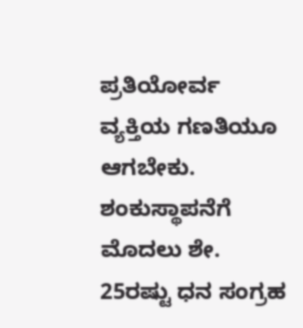ಪ್ರತಿಯೋರ್ವ ವ್ಯಕ್ತಿಯ ಗಣತಿಯೂ ಆಗಬೇಕು. ಶಂಕುಸ್ಥಾಪನೆಗೆ ಮೊದಲು ಶೇ. 25ರಷ್ಟು ಧನ ಸಂಗ್ರಹ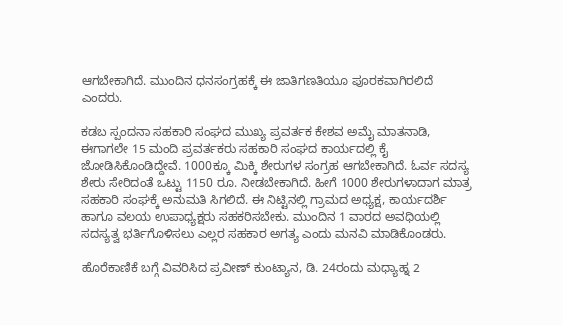ಆಗಬೇಕಾಗಿದೆ. ಮುಂದಿನ ಧನಸಂಗ್ರಹಕ್ಕೆ ಈ ಜಾತಿಗಣತಿಯೂ ಪೂರಕವಾಗಿರಲಿದೆ ಎಂದರು.

ಕಡಬ ಸ್ಪಂದನಾ ಸಹಕಾರಿ ಸಂಘದ ಮುಖ್ಯ ಪ್ರವರ್ತಕ ಕೇಶವ ಅಮೈ ಮಾತನಾಡಿ, ಈಗಾಗಲೇ 15 ಮಂದಿ ಪ್ರವರ್ತಕರು ಸಹಕಾರಿ ಸಂಘದ ಕಾರ್ಯದಲ್ಲಿ ಕೈ ಜೋಡಿಸಿಕೊಂಡಿದ್ದೇವೆ. 1000ಕ್ಕೂ ಮಿಕ್ಕಿ ಶೇರುಗಳ ಸಂಗ್ರಹ ಆಗಬೇಕಾಗಿದೆ. ಓರ್ವ ಸದಸ್ಯ ಶೇರು ಸೇರಿದಂತೆ ಒಟ್ಟು 1150 ರೂ. ನೀಡಬೇಕಾಗಿದೆ. ಹೀಗೆ 1000 ಶೇರುಗಳಾದಾಗ ಮಾತ್ರ ಸಹಕಾರಿ ಸಂಘಕ್ಕೆ ಅನುಮತಿ ಸಿಗಲಿದೆ. ಈ ನಿಟ್ಟಿನಲ್ಲಿ ಗ್ರಾಮದ ಅಧ್ಯಕ್ಷ, ಕಾರ್ಯದರ್ಶಿ ಹಾಗೂ ವಲಯ ಉಪಾಧ್ಯಕ್ಷರು ಸಹಕರಿಸಬೇಕು. ಮುಂದಿನ 1 ವಾರದ ಅವಧಿಯಲ್ಲಿ ಸದಸ್ಯತ್ವ ಭರ್ತಿಗೊಳಿಸಲು ಎಲ್ಲರ ಸಹಕಾರ ಅಗತ್ಯ ಎಂದು ಮನವಿ ಮಾಡಿಕೊಂಡರು.

ಹೊರೆಕಾಣಿಕೆ ಬಗ್ಗೆ ವಿವರಿಸಿದ ಪ್ರವೀಣ್ ಕುಂಟ್ಯಾನ, ಡಿ. 24ರಂದು ಮಧ್ಯಾಹ್ನ 2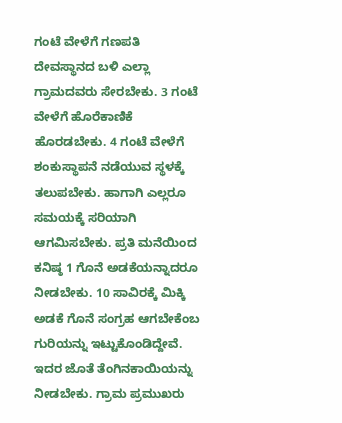ಗಂಟೆ ವೇಳೆಗೆ ಗಣಪತಿ ದೇವಸ್ಥಾನದ ಬಳಿ ಎಲ್ಲಾ ಗ್ರಾಮದವರು ಸೇರಬೇಕು. 3 ಗಂಟೆ ವೇಳೆಗೆ ಹೊರೆಕಾಣಿಕೆ ಹೊರಡಬೇಕು. 4 ಗಂಟೆ ವೇಳೆಗೆ ಶಂಕುಸ್ಥಾಪನೆ ನಡೆಯುವ ಸ್ಥಳಕ್ಕೆ ತಲುಪಬೇಕು. ಹಾಗಾಗಿ ಎಲ್ಲರೂ ಸಮಯಕ್ಕೆ ಸರಿಯಾಗಿ ಆಗಮಿಸಬೇಕು. ಪ್ರತಿ ಮನೆಯಿಂದ ಕನಿಷ್ಠ 1 ಗೊನೆ ಅಡಕೆಯನ್ನಾದರೂ ನೀಡಬೇಕು. 10 ಸಾವಿರಕ್ಕೆ ಮಿಕ್ಕಿ ಅಡಕೆ ಗೊನೆ ಸಂಗ್ರಹ ಆಗಬೇಕೆಂಬ ಗುರಿಯನ್ನು ಇಟ್ಟುಕೊಂಡಿದ್ದೇವೆ. ಇದರ ಜೊತೆ ತೆಂಗಿನಕಾಯಿಯನ್ನು ನೀಡಬೇಕು. ಗ್ರಾಮ ಪ್ರಮುಖರು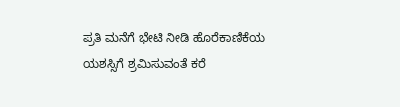ಪ್ರತಿ ಮನೆಗೆ ಭೇಟಿ ನೀಡಿ ಹೊರೆಕಾಣಿಕೆಯ ಯಶಸ್ಸಿಗೆ ಶ್ರಮಿಸುವಂತೆ ಕರೆ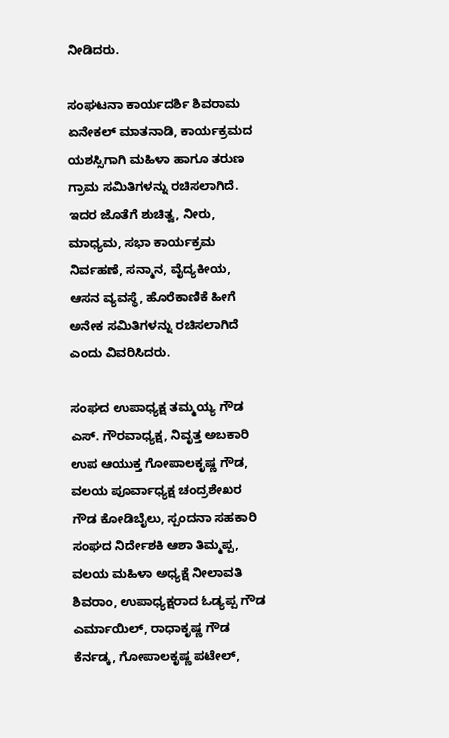ನೀಡಿದರು.

ಸಂಘಟನಾ ಕಾರ್ಯದರ್ಶಿ ಶಿವರಾಮ ಏನೇಕಲ್ ಮಾತನಾಡಿ, ಕಾರ್ಯಕ್ರಮದ ಯಶಸ್ಸಿಗಾಗಿ ಮಹಿಳಾ ಹಾಗೂ ತರುಣ ಗ್ರಾಮ ಸಮಿತಿಗಳನ್ನು ರಚಿಸಲಾಗಿದೆ. ಇದರ ಜೊತೆಗೆ ಶುಚಿತ್ವ, ನೀರು, ಮಾಧ್ಯಮ, ಸಭಾ ಕಾರ್ಯಕ್ರಮ ನಿರ್ವಹಣೆ, ಸನ್ಮಾನ, ವೈದ್ಯಕೀಯ, ಆಸನ ವ್ಯವಸ್ಥೆ, ಹೊರೆಕಾಣಿಕೆ ಹೀಗೆ ಅನೇಕ ಸಮಿತಿಗಳನ್ನು ರಚಿಸಲಾಗಿದೆ ಎಂದು ವಿವರಿಸಿದರು.

ಸಂಘದ ಉಪಾಧ್ಯಕ್ಷ ತಮ್ಮಯ್ಯ ಗೌಡ ಎಸ್. ಗೌರವಾಧ್ಯಕ್ಷ, ನಿವೃತ್ತ ಅಬಕಾರಿ ಉಪ ಆಯುಕ್ತ ಗೋಪಾಲಕೃಷ್ಣ ಗೌಡ, ವಲಯ ಪೂರ್ವಾಧ್ಯಕ್ಷ ಚಂದ್ರಶೇಖರ ಗೌಡ ಕೋಡಿಬೈಲು, ಸ್ಪಂದನಾ ಸಹಕಾರಿ ಸಂಘದ ನಿರ್ದೇಶಕಿ ಆಶಾ ತಿಮ್ಮಪ್ಪ, ವಲಯ ಮಹಿಳಾ ಅಧ್ಯಕ್ಷೆ ನೀಲಾವತಿ ಶಿವರಾಂ, ಉಪಾಧ್ಯಕ್ಷರಾದ ಓಡ್ಯಪ್ಪ ಗೌಡ ಎರ್ಮಾಯಿಲ್, ರಾಧಾಕೃಷ್ಣ ಗೌಡ ಕೆರ್ನಡ್ಕ, ಗೋಪಾಲಕೃಷ್ಣ ಪಟೇಲ್,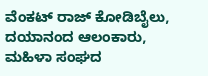ವೆಂಕಟ್ ರಾಜ್ ಕೋಡಿಬೈಲು, ದಯಾನಂದ ಆಲಂಕಾರು, ಮಹಿಳಾ ಸಂಘದ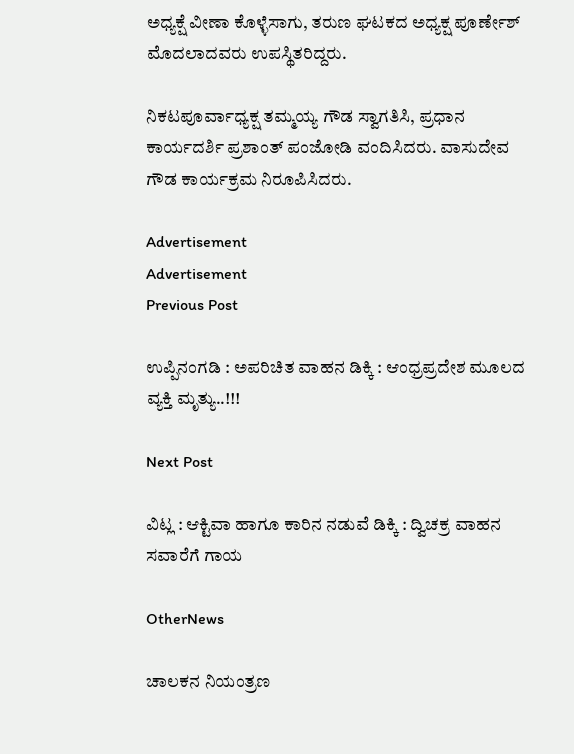ಅಧ್ಯಕ್ಷೆ ವೀಣಾ ಕೊಳ್ಳೆಸಾಗು, ತರುಣ ಘಟಕದ ಅಧ್ಯಕ್ಷ ಪೂರ್ಣೇಶ್ ಮೊದಲಾದವರು ಉಪಸ್ಥಿತರಿದ್ದರು.

ನಿಕಟಪೂರ್ವಾಧ್ಯಕ್ಷ ತಮ್ಮಯ್ಯ ಗೌಡ ಸ್ವಾಗತಿಸಿ, ಪ್ರಧಾನ ಕಾರ್ಯದರ್ಶಿ ಪ್ರಶಾಂತ್ ಪಂಜೋಡಿ ವಂದಿಸಿದರು. ವಾಸುದೇವ ಗೌಡ ಕಾರ್ಯಕ್ರಮ ನಿರೂಪಿಸಿದರು.

Advertisement
Advertisement
Previous Post

ಉಪ್ಪಿನಂಗಡಿ : ಅಪರಿಚಿತ ವಾಹನ ಡಿಕ್ಕಿ : ಆಂಧ್ರಪ್ರದೇಶ ಮೂಲದ ವ್ಯಕ್ತಿ ಮೃತ್ಯು..!!!

Next Post

ವಿಟ್ಲ : ಆಕ್ಟಿವಾ ಹಾಗೂ ಕಾರಿನ ನಡುವೆ ಡಿಕ್ಕಿ : ದ್ವಿಚಕ್ರ ವಾಹನ ಸವಾರೆಗೆ ಗಾಯ

OtherNews

ಚಾಲಕನ ನಿಯಂತ್ರಣ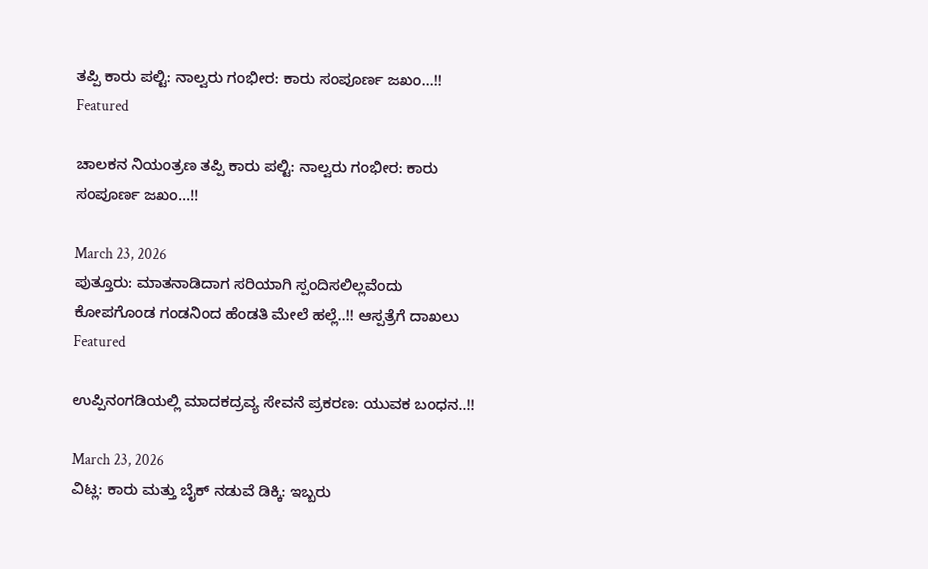ತಪ್ಪಿ ಕಾರು ಪಲ್ಟಿ: ನಾಲ್ವರು ಗಂಭೀರ: ಕಾರು ಸಂಪೂರ್ಣ ಜಖಂ…!!
Featured

ಚಾಲಕನ ನಿಯಂತ್ರಣ ತಪ್ಪಿ ಕಾರು ಪಲ್ಟಿ: ನಾಲ್ವರು ಗಂಭೀರ: ಕಾರು ಸಂಪೂರ್ಣ ಜಖಂ…!!

March 23, 2026
ಪುತ್ತೂರು: ಮಾತನಾಡಿದಾಗ ಸರಿಯಾಗಿ ಸ್ಪಂದಿಸಲಿಲ್ಲವೆಂದು ಕೋಪಗೊಂಡ ಗಂಡನಿಂದ ಹೆಂಡತಿ ಮೇಲೆ ಹಲ್ಲೆ..!! ಆಸ್ಪತ್ರೆಗೆ ದಾಖಲು
Featured

ಉಪ್ಪಿನಂಗಡಿಯಲ್ಲಿ ಮಾದಕದ್ರವ್ಯ ಸೇವನೆ ಪ್ರಕರಣ: ಯುವಕ ಬಂಧನ..!!

March 23, 2026
ವಿಟ್ಲ: ಕಾರು ಮತ್ತು ಬೈಕ್ ನಡುವೆ ಡಿಕ್ಕಿ: ಇಬ್ಬರು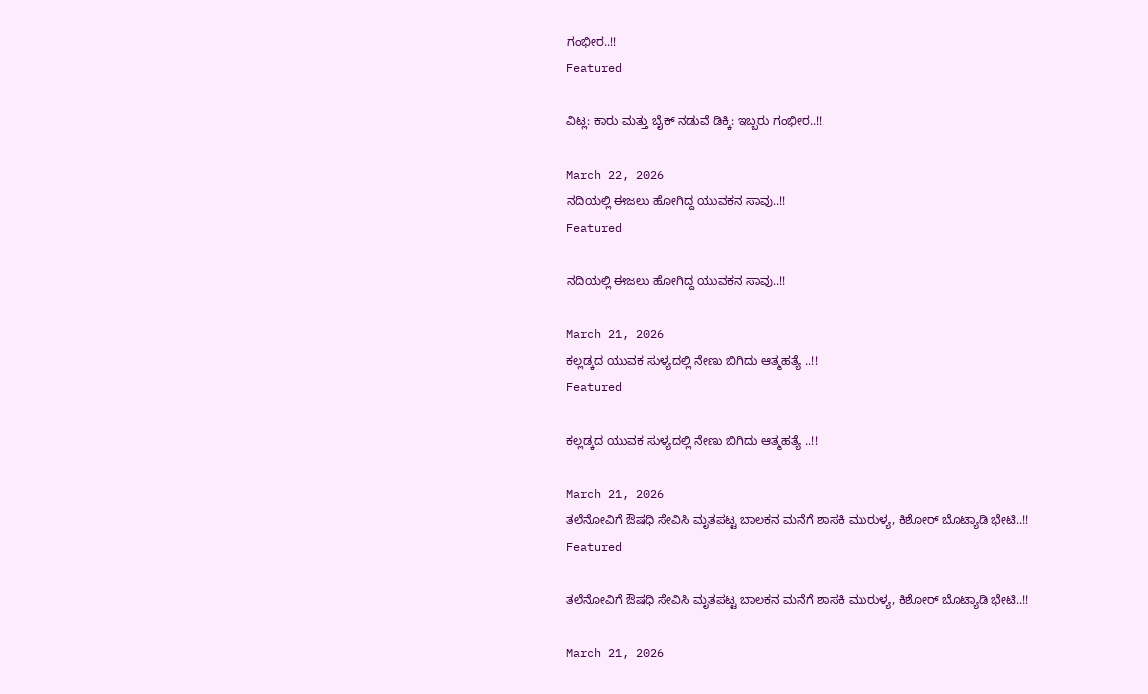ಗಂಭೀರ..!!
Featured

ವಿಟ್ಲ: ಕಾರು ಮತ್ತು ಬೈಕ್ ನಡುವೆ ಡಿಕ್ಕಿ: ಇಬ್ಬರು ಗಂಭೀರ..!!

March 22, 2026
ನದಿಯಲ್ಲಿ ಈಜಲು ಹೋಗಿದ್ದ ಯುವಕನ ಸಾವು..!!
Featured

ನದಿಯಲ್ಲಿ ಈಜಲು ಹೋಗಿದ್ದ ಯುವಕನ ಸಾವು..!!

March 21, 2026
ಕಲ್ಲಡ್ಕದ ಯುವಕ ಸುಳ್ಯದಲ್ಲಿ ನೇಣು ಬಿಗಿದು ಆತ್ಮಹತ್ಯೆ ..!!
Featured

ಕಲ್ಲಡ್ಕದ ಯುವಕ ಸುಳ್ಯದಲ್ಲಿ ನೇಣು ಬಿಗಿದು ಆತ್ಮಹತ್ಯೆ ..!!

March 21, 2026
ತಲೆನೋವಿಗೆ ಔಷಧಿ ಸೇವಿಸಿ ಮೃತಪಟ್ಟ ಬಾಲಕನ ಮನೆಗೆ ಶಾಸಕಿ ಮುರುಳ್ಯ, ಕಿಶೋರ್ ಬೊಟ್ಯಾಡಿ ಭೇಟಿ..!!
Featured

ತಲೆನೋವಿಗೆ ಔಷಧಿ ಸೇವಿಸಿ ಮೃತಪಟ್ಟ ಬಾಲಕನ ಮನೆಗೆ ಶಾಸಕಿ ಮುರುಳ್ಯ, ಕಿಶೋರ್ ಬೊಟ್ಯಾಡಿ ಭೇಟಿ..!!

March 21, 2026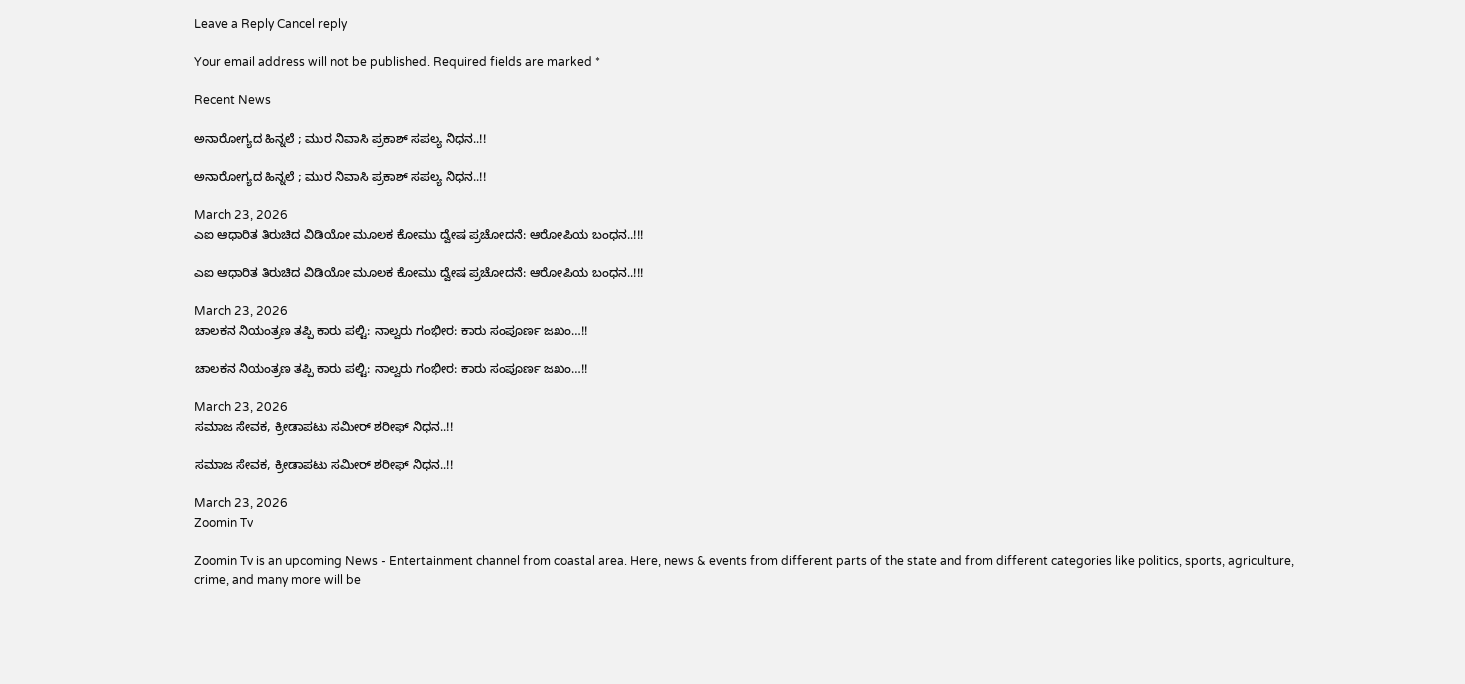Leave a Reply Cancel reply

Your email address will not be published. Required fields are marked *

Recent News

ಅನಾರೋಗ್ಯದ ಹಿನ್ನಲೆ ; ಮುರ ನಿವಾಸಿ ಪ್ರಕಾಶ್ ಸಪಲ್ಯ ನಿಧನ..!!

ಅನಾರೋಗ್ಯದ ಹಿನ್ನಲೆ ; ಮುರ ನಿವಾಸಿ ಪ್ರಕಾಶ್ ಸಪಲ್ಯ ನಿಧನ..!!

March 23, 2026
ಎಐ ಆಧಾರಿತ ತಿರುಚಿದ ವಿಡಿಯೋ ಮೂಲಕ ಕೋಮು ದ್ವೇಷ ಪ್ರಚೋದನೆ: ಆರೋಪಿಯ ಬಂಧನ..!!!

ಎಐ ಆಧಾರಿತ ತಿರುಚಿದ ವಿಡಿಯೋ ಮೂಲಕ ಕೋಮು ದ್ವೇಷ ಪ್ರಚೋದನೆ: ಆರೋಪಿಯ ಬಂಧನ..!!!

March 23, 2026
ಚಾಲಕನ ನಿಯಂತ್ರಣ ತಪ್ಪಿ ಕಾರು ಪಲ್ಟಿ: ನಾಲ್ವರು ಗಂಭೀರ: ಕಾರು ಸಂಪೂರ್ಣ ಜಖಂ…!!

ಚಾಲಕನ ನಿಯಂತ್ರಣ ತಪ್ಪಿ ಕಾರು ಪಲ್ಟಿ: ನಾಲ್ವರು ಗಂಭೀರ: ಕಾರು ಸಂಪೂರ್ಣ ಜಖಂ…!!

March 23, 2026
ಸಮಾಜ ಸೇವಕ, ಕ್ರೀಡಾಪಟು ಸಮೀರ್ ಶರೀಫ್ ನಿಧನ..!!

ಸಮಾಜ ಸೇವಕ, ಕ್ರೀಡಾಪಟು ಸಮೀರ್ ಶರೀಫ್ ನಿಧನ..!!

March 23, 2026
Zoomin Tv

Zoomin Tv is an upcoming News - Entertainment channel from coastal area. Here, news & events from different parts of the state and from different categories like politics, sports, agriculture, crime, and many more will be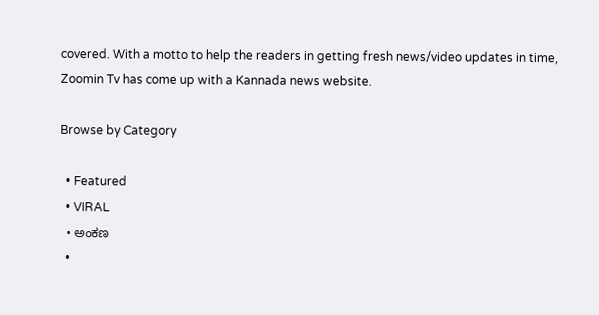covered. With a motto to help the readers in getting fresh news/video updates in time, Zoomin Tv has come up with a Kannada news website.

Browse by Category

  • Featured
  • VIRAL
  • ಅಂಕಣ
  •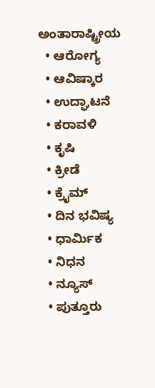ಅಂತಾರಾಷ್ಟ್ರೀಯ
  • ಆರೋಗ್ಯ
  • ಆವಿಷ್ಕಾರ
  • ಉದ್ಘಾಟನೆ
  • ಕರಾವಳಿ
  • ಕೃಷಿ
  • ಕ್ರೀಡೆ
  • ಕ್ರೈಮ್
  • ದಿನ ಭವಿಷ್ಯ
  • ಧಾರ್ಮಿಕ
  • ನಿಧನ
  • ನ್ಯೂಸ್
  • ಪುತ್ತೂರು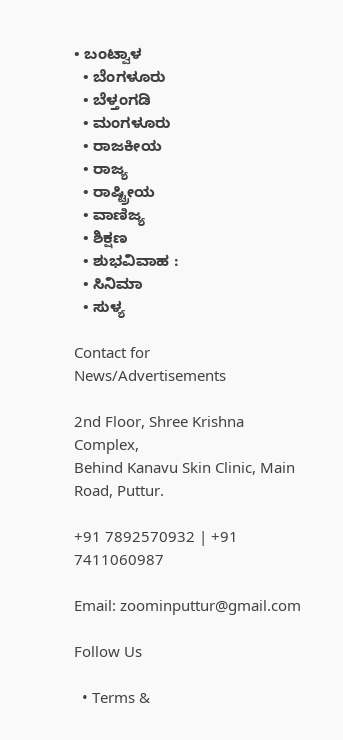• ಬಂಟ್ವಾಳ
  • ಬೆಂಗಳೂರು
  • ಬೆಳ್ತಂಗಡಿ
  • ಮಂಗಳೂರು
  • ರಾಜಕೀಯ
  • ರಾಜ್ಯ
  • ರಾಷ್ಟ್ರೀಯ
  • ವಾಣಿಜ್ಯ
  • ಶಿಕ್ಷಣ
  • ಶುಭವಿವಾಹ :
  • ಸಿನಿಮಾ
  • ಸುಳ್ಯ

Contact for News/Advertisements

2nd Floor, Shree Krishna Complex,
Behind Kanavu Skin Clinic, Main Road, Puttur.

+91 7892570932 | +91 7411060987

Email: zoominputtur@gmail.com

Follow Us

  • Terms &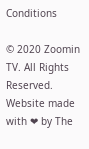Conditions

© 2020 Zoomin TV. All Rights Reserved. Website made with ❤ by The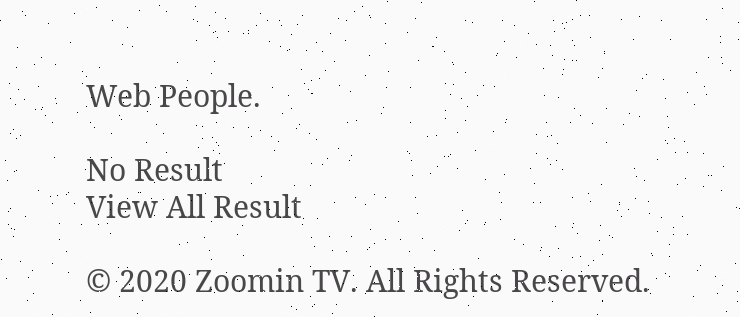Web People.

No Result
View All Result

© 2020 Zoomin TV. All Rights Reserved.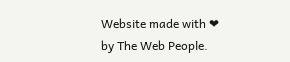Website made with ❤ by The Web People.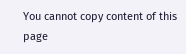You cannot copy content of this page